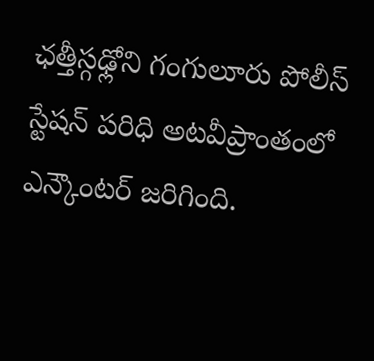ఛత్తీస్గఢ్లోని గంగులూరు పోలీస్ స్టేషన్ పరిధి అటవీప్రాంతంలో ఎన్కౌంటర్ జరిగింది.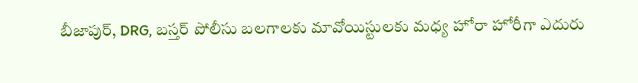బీజాపుర్, DRG, బస్తర్ పోలీసు బలగాలకు మావోయిస్టులకు మధ్య హోరా హోరీగా ఎదురు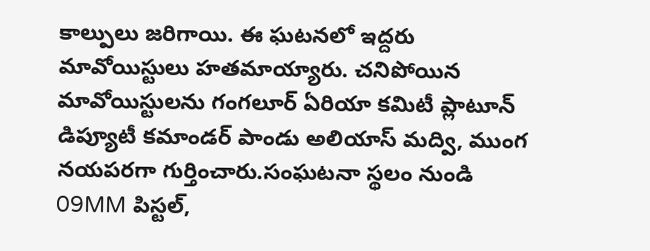కాల్పులు జరిగాయి. ఈ ఘటనలో ఇద్దరు మావోయిస్టులు హతమాయ్యారు. చనిపోయిన మావోయిస్టులను గంగలూర్ ఏరియా కమిటీ ప్లాటూన్ డిప్యూటీ కమాండర్ పాండు అలియాస్ మద్వి, ముంగ నయపరగా గుర్తించారు.సంఘటనా స్థలం నుండి 09MM పిస్టల్,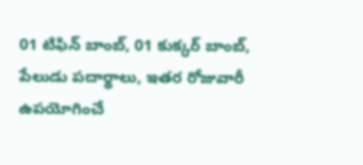01 టిఫిన్ బాంబ్, 01 కుక్కర్ బాంబ్, పేలుడు పదార్థాలు, ఇతర రోజువారీ ఉపయోగించే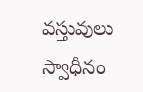వస్తువులు స్వాధీనం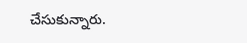చేసుకున్నారు.